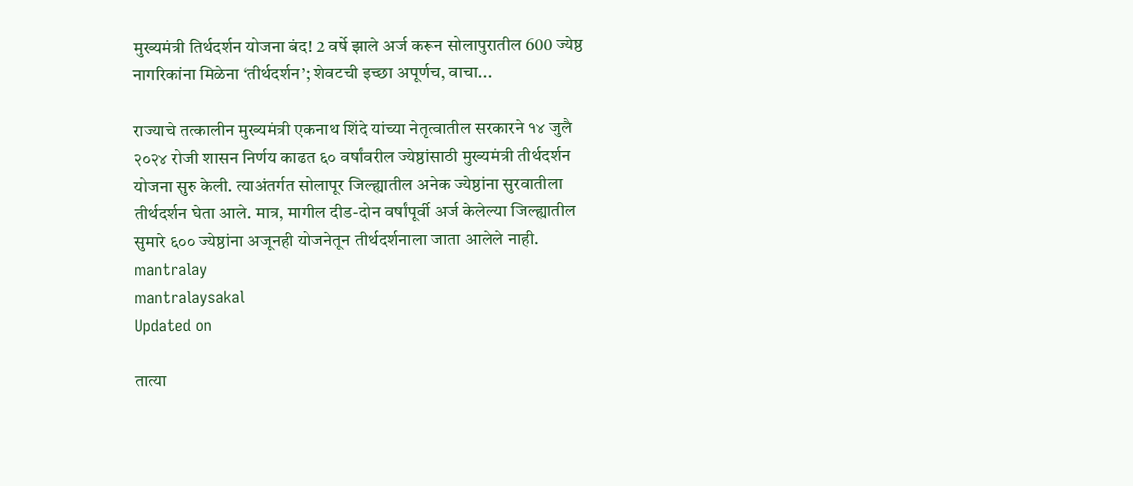मुख्यमंत्री तिर्थदर्शन योजना बंद! 2 वर्षे झाले अर्ज करून सोलापुरातील 600 ज्येष्ठ नागरिकांना मिळेना ‘तीर्थदर्शन’; शेवटची इच्छा अपूर्णच, वाचा...

राज्याचे तत्कालीन मुख्यमंत्री एकनाथ शिंदे यांच्या नेतृत्वातील सरकारने १४ जुलै २०२४ रोजी शासन निर्णय काढत ६० वर्षांवरील ज्येष्ठांसाठी मुख्यमंत्री तीर्थदर्शन योजना सुरु केली. त्याअंतर्गत सोलापूर जिल्ह्यातील अनेक ज्येष्ठांना सुरवातीला तीर्थदर्शन घेता आले. मात्र, मागील दीड-दोन वर्षांपूर्वी अर्ज केलेल्या जिल्ह्यातील सुमारे ६०० ज्येष्ठांना अजूनही योजनेतून तीर्थदर्शनाला जाता आलेले नाही.
mantralay
mantralaysakal
Updated on

तात्या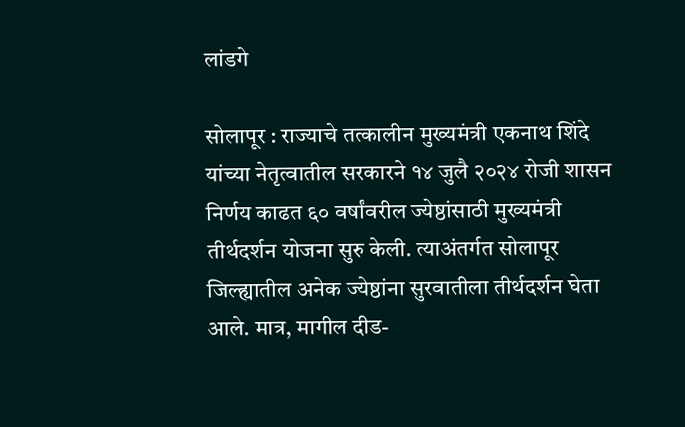लांडगे

सोलापूर : राज्याचे तत्कालीन मुख्यमंत्री एकनाथ शिंदे यांच्या नेतृत्वातील सरकारने १४ जुलै २०२४ रोजी शासन निर्णय काढत ६० वर्षांवरील ज्येष्ठांसाठी मुख्यमंत्री तीर्थदर्शन योजना सुरु केली. त्याअंतर्गत सोलापूर जिल्ह्यातील अनेक ज्येष्ठांना सुरवातीला तीर्थदर्शन घेता आले. मात्र, मागील दीड-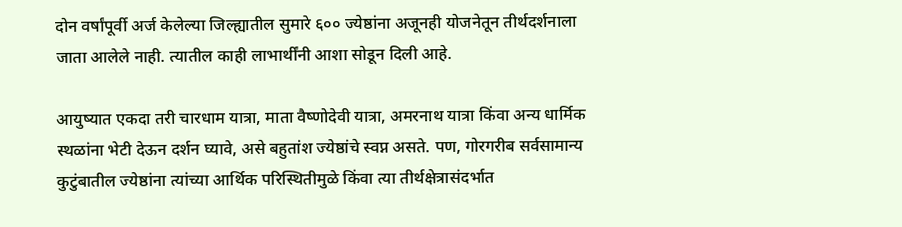दोन वर्षांपूर्वी अर्ज केलेल्या जिल्ह्यातील सुमारे ६०० ज्येष्ठांना अजूनही योजनेतून तीर्थदर्शनाला जाता आलेले नाही. त्यातील काही लाभार्थींनी आशा सोडून दिली आहे.

आयुष्यात एकदा तरी चारधाम यात्रा, माता वैष्णोदेवी यात्रा, अमरनाथ यात्रा किंवा अन्य धार्मिक स्थळांना भेटी देऊन दर्शन घ्यावे, असे बहुतांश ज्येष्ठांचे स्वप्न असते. पण, गोरगरीब सर्वसामान्य कुटुंबातील ज्येष्ठांना त्यांच्या आर्थिक परिस्थितीमुळे किंवा त्या तीर्थक्षेत्रासंदर्भात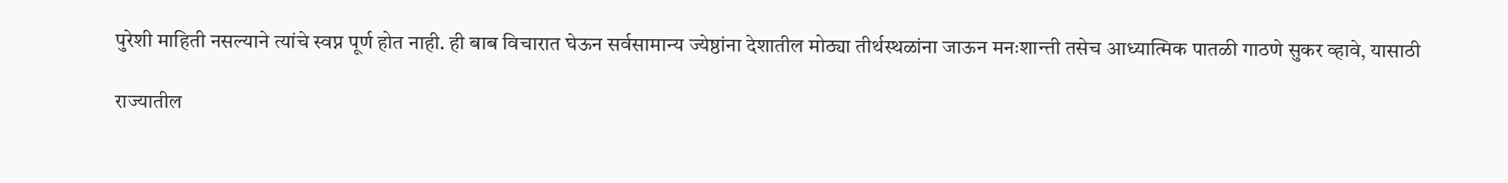पुरेशी माहिती नसल्याने त्यांचे स्वप्न पूर्ण होत नाही. ही बाब विचारात घेऊन सर्वसामान्य ज्येष्ठांना देशातील मोठ्या तीर्थस्थळांना जाऊन मनःशान्ती तसेच आध्यात्मिक पातळी गाठणे सुकर व्हावे, यासाठी

राज्यातील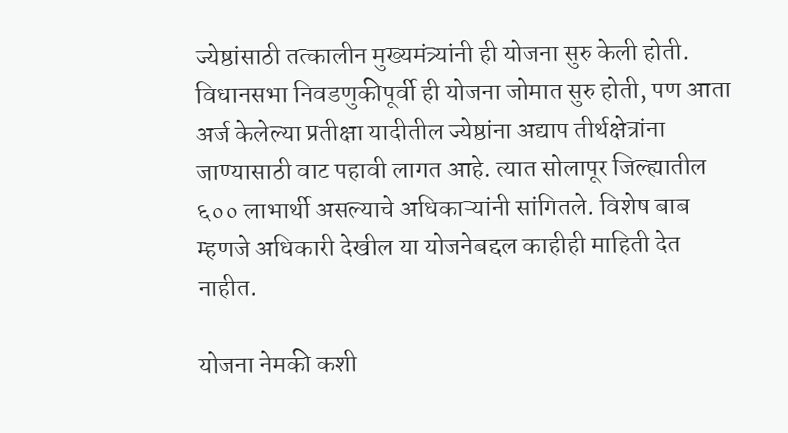ज्येष्ठांसाठी तत्कालीन मुख्यमंत्र्यांनी ही योजना सुरु केली होती. विधानसभा निवडणुकीपूर्वी ही योजना जोमात सुरु होती, पण आता अर्ज केलेल्या प्रतीक्षा यादीतील ज्येष्ठांना अद्याप तीर्थक्षेत्रांना जाण्यासाठी वाट पहावी लागत आहे. त्यात सोलापूर जिल्ह्यातील ६०० लाभार्थी असल्याचे अधिकाऱ्यांनी सांगितले. विशेष बाब म्हणजे अधिकारी देखील या योजनेबद्दल काहीही माहिती देत नाहीत.

योजना नेमकी कशी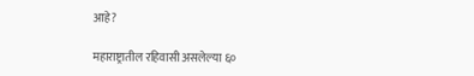आहे?

महाराष्ट्रातील रहिवासी असलेल्या ६०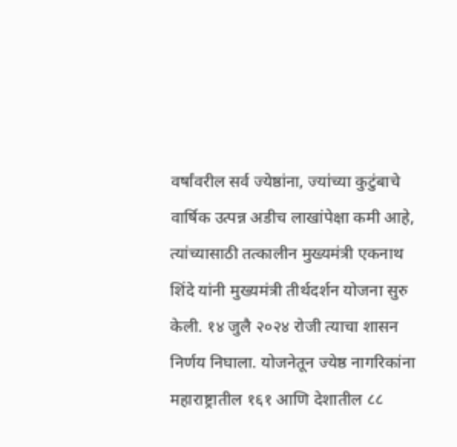वर्षांवरील सर्व ज्येष्ठांना, ज्यांच्या कुटुंबाचे वार्षिक उत्पन्न अडीच लाखांपेक्षा कमी आहे, त्यांच्यासाठी तत्कालीन मुख्यमंत्री एकनाथ शिंदे यांनी मुख्यमंत्री तीर्थदर्शन योजना सुरु केली. १४ जुलै २०२४ रोजी त्याचा शासन निर्णय निघाला. योजनेतून ज्येष्ठ नागरिकांना महाराष्ट्रातील १६१ आणि देशातील ८८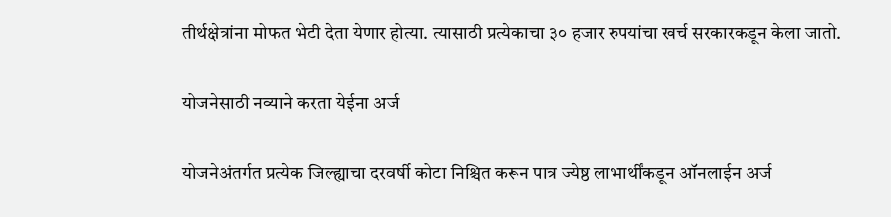तीर्थक्षेत्रांना मोफत भेटी देता येणार होत्या. त्यासाठी प्रत्येकाचा ३० हजार रुपयांचा खर्च सरकारकडून केला जातो.

योजनेसाठी नव्याने करता येईना अर्ज

योजनेअंतर्गत प्रत्येक जिल्ह्याचा दरवर्षी कोटा निश्चित करून पात्र ज्येष्ठ लाभार्थींकडून ऑनलाईन अर्ज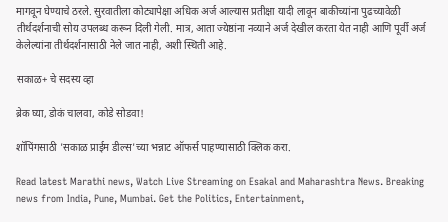मागवून घेण्याचे ठरले. सुरवातीला कोट्यापेक्षा अधिक अर्ज आल्यास प्रतीक्षा यादी लावून बाकीच्यांना पुढच्यावेळी तीर्थदर्शनाची सोय उपलब्ध करून दिली गेली. मात्र, आता ज्येष्ठांना नव्याने अर्ज देखील करता येत नाही आणि पूर्वी अर्ज केलेल्यांना तीर्थदर्शनासाठी नेले जात नाही, अशी स्थिती आहे.

सकाळ+ चे सदस्य व्हा

ब्रेक घ्या, डोकं चालवा, कोडे सोडवा!

शॉपिंगसाठी 'सकाळ प्राईम डील्स'च्या भन्नाट ऑफर्स पाहण्यासाठी क्लिक करा.

Read latest Marathi news, Watch Live Streaming on Esakal and Maharashtra News. Breaking news from India, Pune, Mumbai. Get the Politics, Entertainment,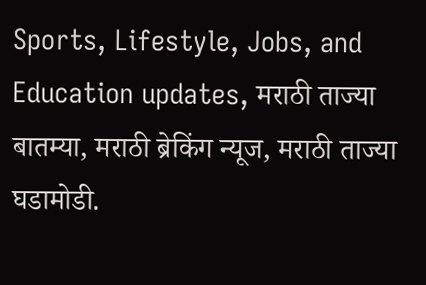Sports, Lifestyle, Jobs, and Education updates, मराठी ताज्या बातम्या, मराठी ब्रेकिंग न्यूज, मराठी ताज्या घडामोडी.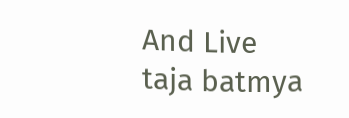And Live taja batmya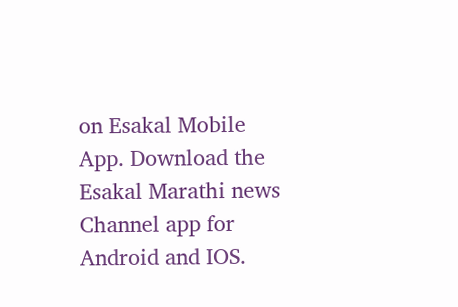on Esakal Mobile App. Download the Esakal Marathi news Channel app for Android and IOS.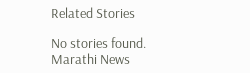Related Stories

No stories found.
Marathi News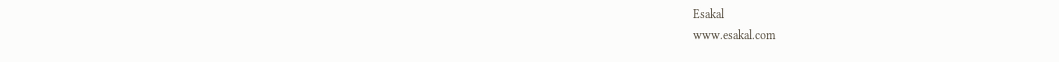Esakal
www.esakal.com